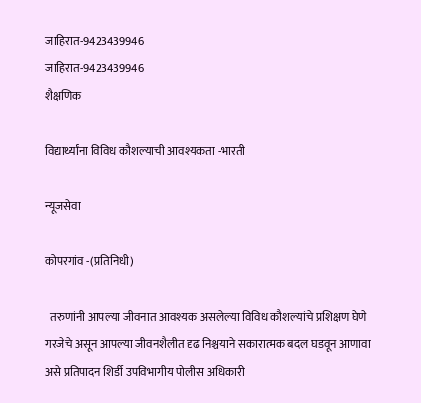जाहिरात-9423439946
जाहिरात-9423439946
शैक्षणिक

विद्यार्थ्यांना विविध कौशल्याची आवश्यकता -भारती

न्यूजसेवा

कोपरगांव -(प्रतिनिधी)

  तरुणांनी आपल्या जीवनात आवश्यक असलेल्या विविध कौशल्यांचे प्रशिक्षण घेणे गरजेचे असून आपल्या जीवनशैलीत दृढ निश्चयाने सकारात्मक बदल घडवून आणावा असे प्रतिपादन शिर्डी उपविभागीय पोलीस अधिकारी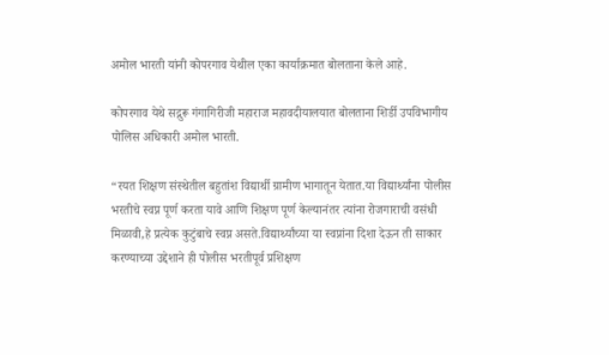अमोल भारती यांनी कोपरगाव येथील एका कार्याक्रमात बोलताना केले आहे.

कोपरगाव येथे सद्गुरू गंगागिरीजी महाराज महावदीयालयात बोलताना शिर्डी उपविभागीय पोलिस अधिकारी अमोल भारती.

“रयत शिक्षण संस्थेतील बहुतांश विद्यार्थी ग्रामीण भागातून येतात.या विद्यार्थ्यांना पोलीस भरतीचे स्वप्न पूर्ण करता यावे आणि शिक्षण पूर्ण केल्यानंतर त्यांना रोजगाराची वसंधी मिळावी,हे प्रत्येक कुटुंबाचे स्वप्न असते.विद्यार्थ्यांच्या या स्वप्नांना दिशा देऊन ती साकार करण्याच्या उद्देशाने ही पोलीस भरतीपूर्व प्रशिक्षण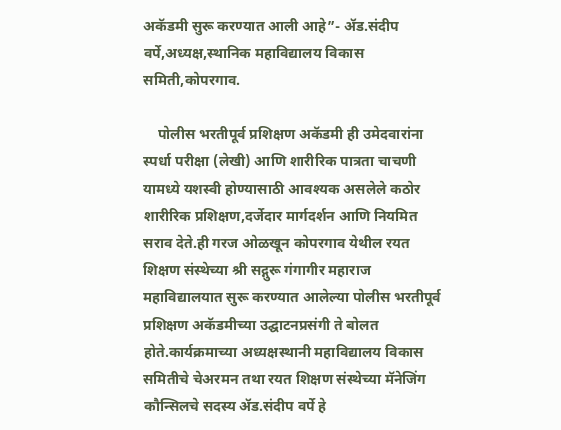अकॅडमी सुरू करण्यात आली आहे”- ॲड.संदीप वर्पे,अध्यक्ष,स्थानिक महाविद्यालय विकास समिती,कोपरगाव.

    पोलीस भरतीपूर्व प्रशिक्षण अकॅडमी ही उमेदवारांना स्पर्धा परीक्षा (लेखी) आणि शारीरिक पात्रता चाचणी यामध्ये यशस्वी होण्यासाठी आवश्यक असलेले कठोर शारीरिक प्रशिक्षण,दर्जेदार मार्गदर्शन आणि नियमित सराव देते.ही गरज ओळखून कोपरगाव येथील रयत शिक्षण संस्थेच्या श्री सद्गुरू गंगागीर महाराज महाविद्यालयात सुरू करण्यात आलेल्या पोलीस भरतीपूर्व प्रशिक्षण अकॅडमीच्या उद्घाटनप्रसंगी ते बोलत होते.कार्यक्रमाच्या अध्यक्षस्थानी महाविद्यालय विकास समितीचे चेअरमन तथा रयत शिक्षण संस्थेच्या मॅनेजिंग कौन्सिलचे सदस्य ॲड.संदीप वर्पे हे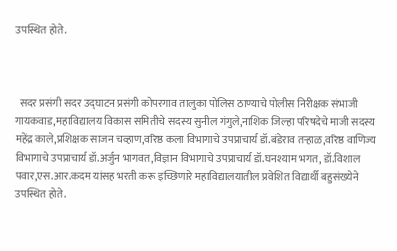उपस्थित होते.



  सदर प्रसंगी सदर उद्घाटन प्रसंगी कोपरगाव तालुका पोलिस ठाण्याचे पोलीस निरीक्षक संभाजी गायकवाड,महाविद्यालय विकास समितीचे सदस्य सुनील गंगुले,नाशिक जिल्हा परिषदेचे माजी सदस्य महेंद्र काले,प्रशिक्षक साजन चव्हाण,वरिष्ठ कला विभागाचे उपप्राचार्य डॉ.बंडेराव तऱ्हाळ,वरिष्ठ वाणिज्य विभागाचे उपप्राचार्य डॉ.अर्जुन भागवत,विज्ञान विभागाचे उपप्राचार्य डॉ.घनश्याम भगत, डॉ.विशाल पवार,एस.आर.कदम यांसह भरती करू इच्छिणारे महाविद्यालयातील प्रवेशित विद्यार्थी बहुसंख्येने उपस्थित होते.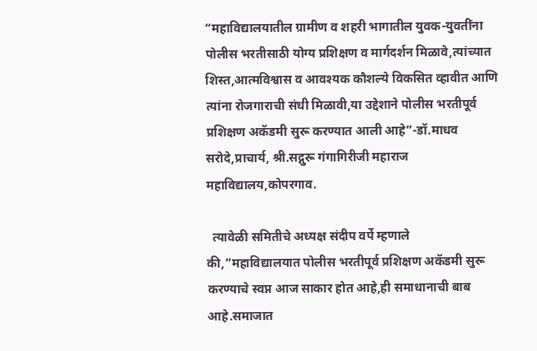“महाविद्यालयातील ग्रामीण व शहरी भागातील युवक-युवतींना पोलीस भरतीसाठी योग्य प्रशिक्षण व मार्गदर्शन मिळावे,त्यांच्यात शिस्त,आत्मविश्वास व आवश्यक कौशल्ये विकसित व्हावीत आणि त्यांना रोजगाराची संधी मिळावी,या उद्देशाने पोलीस भरतीपूर्व प्रशिक्षण अकॅडमी सुरू करण्यात आली आहे”-डॉ.माधव सरोदे,प्राचार्य, श्री.सद्गुरू गंगागिरीजी महाराज महाविद्यालय,कोपरगाव.

  त्यावेळी समितीचे अध्यक्ष संदीप वर्पे म्हणाले की,”महाविद्यालयात पोलीस भरतीपूर्व प्रशिक्षण अकॅडमी सुरू करण्याचे स्वप्न आज साकार होत आहे,ही समाधानाची बाब आहे.समाजात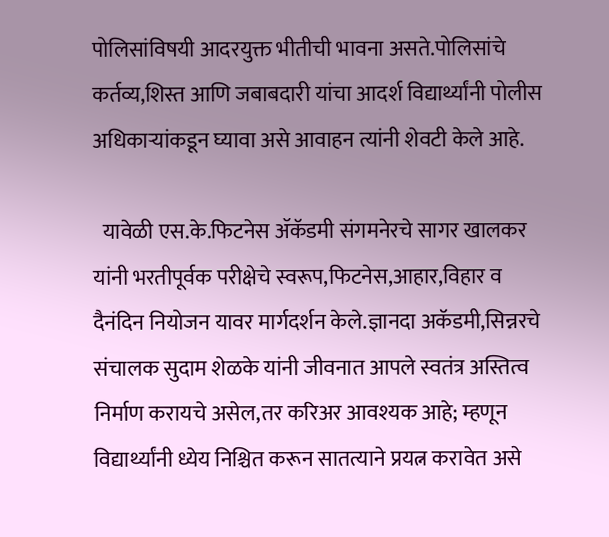पोलिसांविषयी आदरयुक्त भीतीची भावना असते.पोलिसांचे कर्तव्य,शिस्त आणि जबाबदारी यांचा आदर्श विद्यार्थ्यांनी पोलीस अधिकाऱ्यांकडून घ्यावा असे आवाहन त्यांनी शेवटी केले आहे.

  यावेळी एस.के.फिटनेस ॲकॅडमी संगमनेरचे सागर खालकर यांनी भरतीपूर्वक परीक्षेचे स्वरूप,फिटनेस,आहार,विहार व दैनंदिन नियोजन यावर मार्गदर्शन केले.ज्ञानदा अकॅडमी,सिन्नरचे संचालक सुदाम शेळके यांनी जीवनात आपले स्वतंत्र अस्तित्व निर्माण करायचे असेल,तर करिअर आवश्यक आहे; म्हणून विद्यार्थ्यांनी ध्येय निश्चित करून सातत्याने प्रयत्न करावेत असे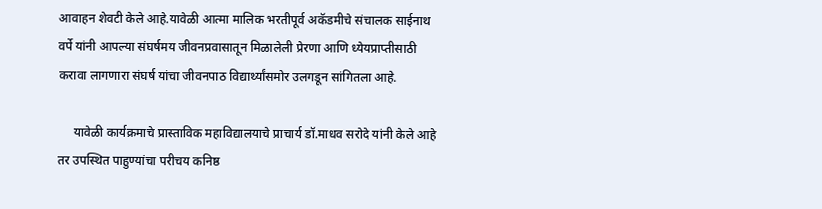आवाहन शेवटी केले आहे.यावेळी आत्मा मालिक भरतीपूर्व अकॅडमीचे संचालक साईनाथ वर्पे यांनी आपल्या संघर्षमय जीवनप्रवासातून मिळालेली प्रेरणा आणि ध्येयप्राप्तीसाठी करावा लागणारा संघर्ष यांचा जीवनपाठ विद्यार्थ्यांसमोर उलगडून सांगितला आहे.

     यावेळी कार्यक्रमाचे प्रास्ताविक महाविद्यालयाचे प्राचार्य डॉ.माधव सरोदे यांनी केले आहे तर उपस्थित पाहुण्यांचा परीचय कनिष्ठ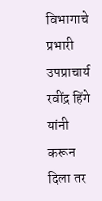विभागाचे प्रभारी उपप्राचार्य रवींद्र हिंगे यांनी करून दिला तर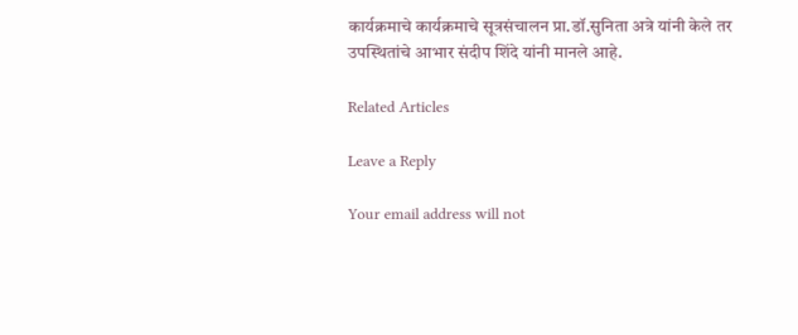कार्यक्रमाचे कार्यक्रमाचे सूत्रसंचालन प्रा.डॉ.सुनिता अत्रे यांनी केले तर उपस्थितांचे आभार संदीप शिंदे यांनी मानले आहे.

Related Articles

Leave a Reply

Your email address will not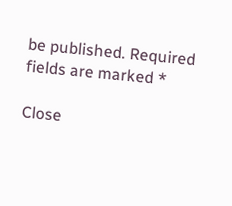be published. Required fields are marked *

Close